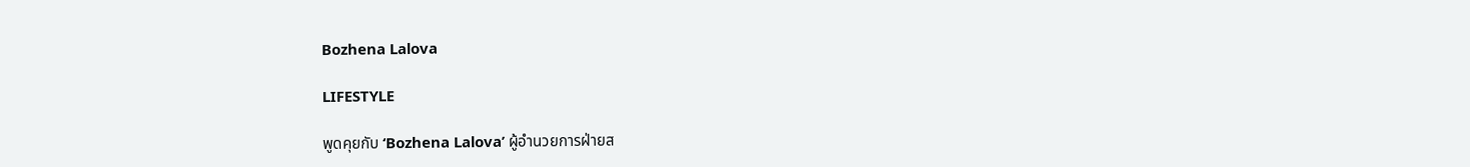Bozhena Lalova

LIFESTYLE

พูดคุยกับ ‘Bozhena Lalova’ ผู้อำนวยการฝ่ายส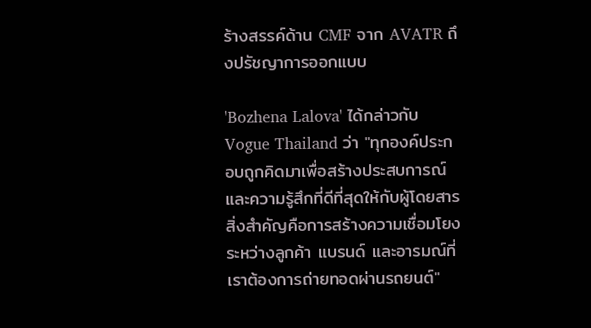ร้างสรรค์ด้าน CMF จาก AVATR ถึงปรัชญาการออกแบบ

'Bozhena Lalova' ได้กล่าวกับ Vogue Thailand ว่า "ทุกองค์ประกอบถูกคิดมาเพื่อสร้างประสบการณ์และความรู้สึกที่ดีที่สุดให้กับผู้โดยสาร สิ่งสำคัญคือการสร้างความเชื่อมโยงระหว่างลูกค้า แบรนด์ และอารมณ์ที่เราต้องการถ่ายทอดผ่านรถยนต์"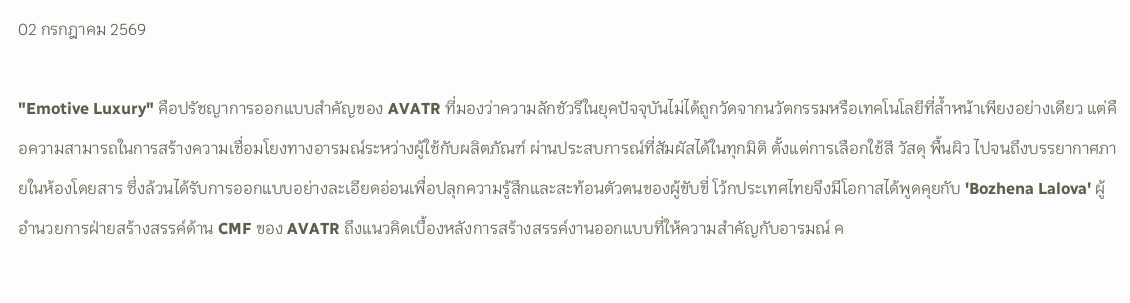02 กรกฎาคม 2569

"Emotive Luxury" คือปรัชญาการออกแบบสำคัญของ AVATR ที่มองว่าความลักชัวรีในยุคปัจจุบันไม่ได้ถูกวัดจากนวัตกรรมหรือเทคโนโลยีที่ล้ำหน้าเพียงอย่างเดียว แต่คือความสามารถในการสร้างความเชื่อมโยงทางอารมณ์ระหว่างผู้ใช้กับผลิตภัณฑ์ ผ่านประสบการณ์ที่สัมผัสได้ในทุกมิติ ตั้งแต่การเลือกใช้สี วัสดุ พื้นผิว ไปจนถึงบรรยากาศภายในห้องโดยสาร ซึ่งล้วนได้รับการออกแบบอย่างละเอียดอ่อนเพื่อปลุกความรู้สึกและสะท้อนตัวตนของผู้ขับขี่ โว้กประเทศไทยจึงมีโอกาสได้พูดคุยกับ 'Bozhena Lalova' ผู้อำนวยการฝ่ายสร้างสรรค์ด้าน CMF ของ AVATR ถึงแนวคิดเบื้องหลังการสร้างสรรค์งานออกแบบที่ให้ความสำคัญกับอารมณ์ ค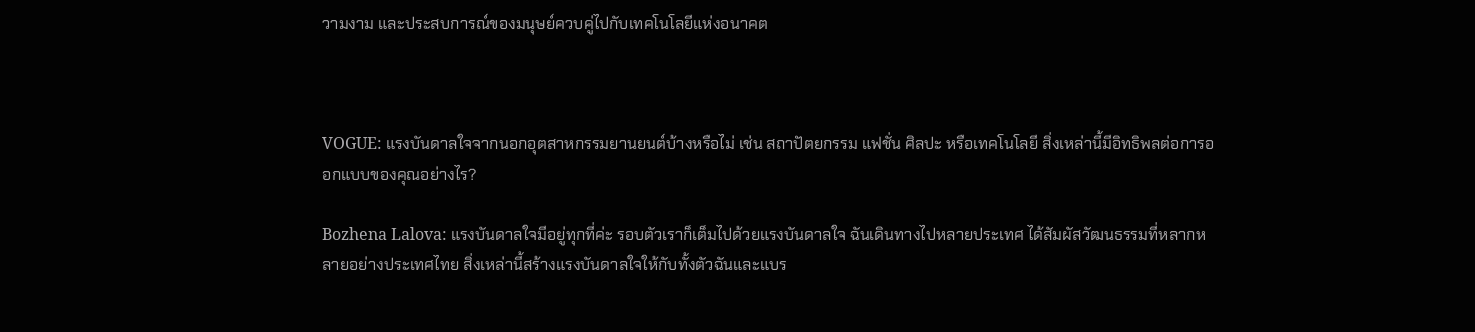วามงาม และประสบการณ์ของมนุษย์ควบคู่ไปกับเทคโนโลยีแห่งอนาคต



VOGUE: แรงบันดาลใจจากนอกอุตสาหกรรมยานยนต์บ้างหรือไม่ เช่น สถาปัตยกรรม แฟชั่น ศิลปะ หรือเทคโนโลยี สิ่งเหล่านี้มีอิทธิพลต่อการออกแบบของคุณอย่างไร?

Bozhena Lalova: แรงบันดาลใจมีอยู่ทุกที่ค่ะ รอบตัวเราก็เต็มไปด้วยแรงบันดาลใจ ฉันเดินทางไปหลายประเทศ ได้สัมผัสวัฒนธรรมที่หลากหลายอย่างประเทศไทย สิ่งเหล่านี้สร้างแรงบันดาลใจให้กับทั้งตัวฉันและแบร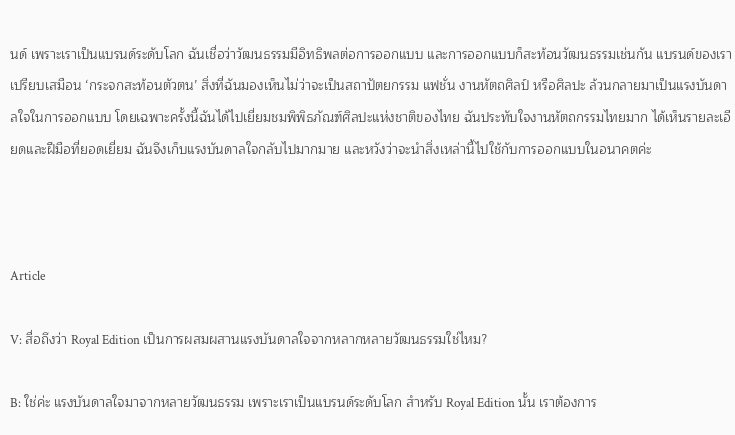นด์ เพราะเราเป็นแบรนด์ระดับโลก ฉันเชื่อว่าวัฒนธรรมมีอิทธิพลต่อการออกแบบ และการออกแบบก็สะท้อนวัฒนธรรมเช่นกัน แบรนด์ของเราเปรียบเสมือน ‘กระจกสะท้อนตัวตน’ สิ่งที่ฉันมองเห็นไม่ว่าจะเป็นสถาปัตยกรรม แฟชั่น งานหัตถศิลป์ หรือศิลปะ ล้วนกลายมาเป็นแรงบันดาลใจในการออกแบบ โดยเฉพาะครั้งนี้ฉันได้ไปเยี่ยมชมพิพิธภัณฑ์ศิลปะแห่งชาติของไทย ฉันประทับใจงานหัตถกรรมไทยมาก ได้เห็นรายละเอียดและฝีมือที่ยอดเยี่ยม ฉันจึงเก็บแรงบันดาลใจกลับไปมากมาย และหวังว่าจะนำสิ่งเหล่านี้ไปใช้กับการออกแบบในอนาคตค่ะ



Article

V: สื่อถึงว่า Royal Edition เป็นการผสมผสานแรงบันดาลใจจากหลากหลายวัฒนธรรมใช่ไหม?

B: ใช่ค่ะ แรงบันดาลใจมาจากหลายวัฒนธรรม เพราะเราเป็นแบรนด์ระดับโลก สำหรับ Royal Edition นั้น เราต้องการ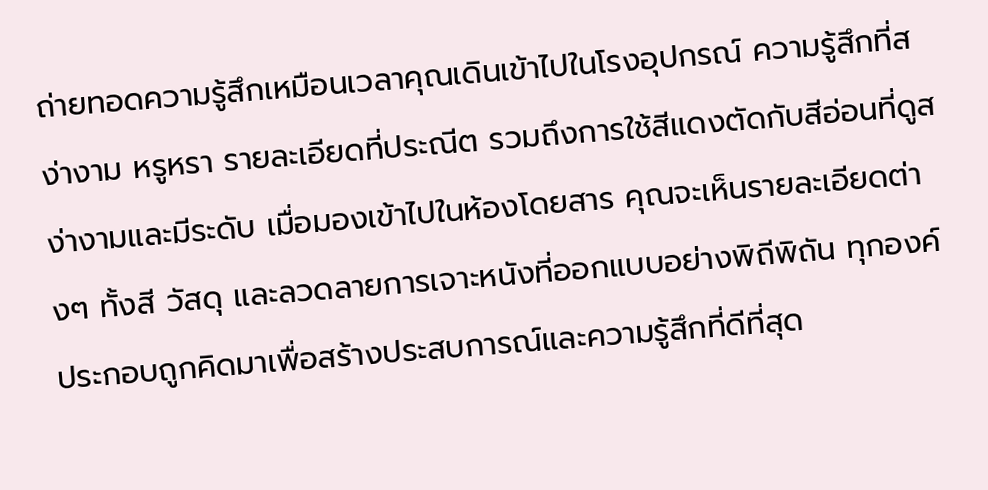ถ่ายทอดความรู้สึกเหมือนเวลาคุณเดินเข้าไปในโรงอุปกรณ์ ความรู้สึกที่สง่างาม หรูหรา รายละเอียดที่ประณีต รวมถึงการใช้สีแดงตัดกับสีอ่อนที่ดูสง่างามและมีระดับ เมื่อมองเข้าไปในห้องโดยสาร คุณจะเห็นรายละเอียดต่างๆ ทั้งสี วัสดุ และลวดลายการเจาะหนังที่ออกแบบอย่างพิถีพิถัน ทุกองค์ประกอบถูกคิดมาเพื่อสร้างประสบการณ์และความรู้สึกที่ดีที่สุด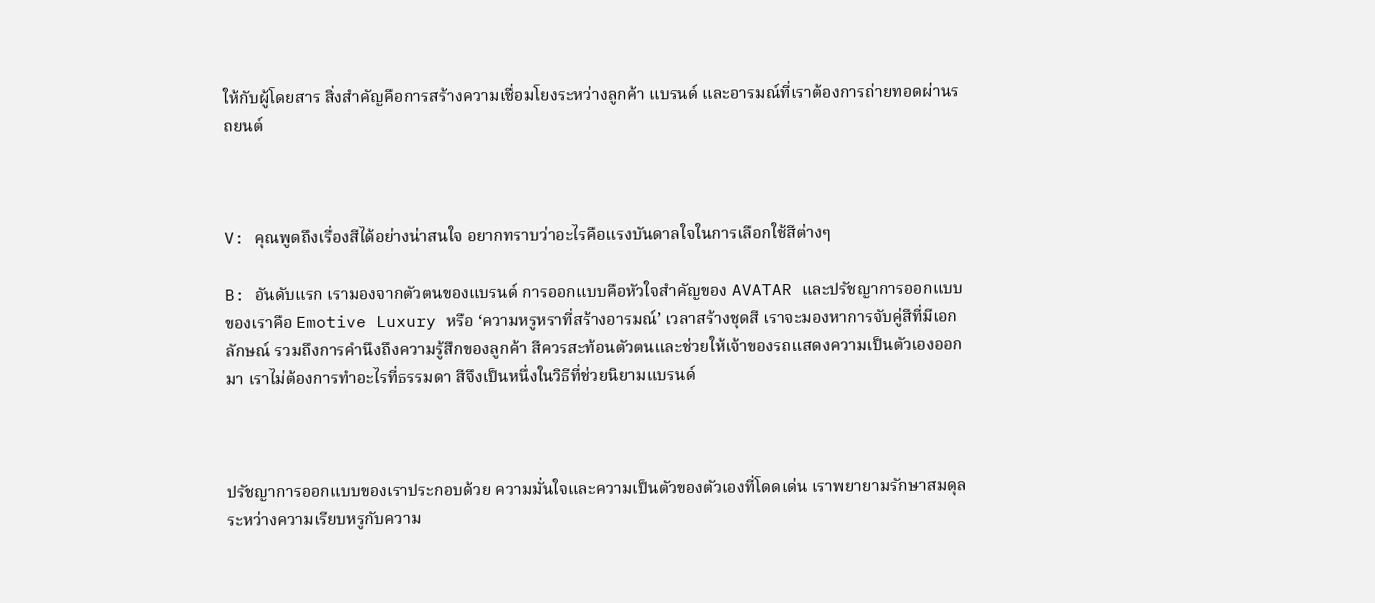ให้กับผู้โดยสาร สิ่งสำคัญคือการสร้างความเชื่อมโยงระหว่างลูกค้า แบรนด์ และอารมณ์ที่เราต้องการถ่ายทอดผ่านรถยนต์



V: คุณพูดถึงเรื่องสีได้อย่างน่าสนใจ อยากทราบว่าอะไรคือแรงบันดาลใจในการเลือกใช้สีต่างๆ

B: อันดับแรก เรามองจากตัวตนของแบรนด์ การออกแบบคือหัวใจสำคัญของ AVATAR และปรัชญาการออกแบบของเราคือ Emotive Luxury หรือ ‘ความหรูหราที่สร้างอารมณ์’ เวลาสร้างชุดสี เราจะมองหาการจับคู่สีที่มีเอกลักษณ์ รวมถึงการคำนึงถึงความรู้สึกของลูกค้า สีควรสะท้อนตัวตนและช่วยให้เจ้าของรถแสดงความเป็นตัวเองออกมา เราไม่ต้องการทำอะไรที่ธรรมดา สีจึงเป็นหนึ่งในวิธีที่ช่วยนิยามแบรนด์



ปรัชญาการออกแบบของเราประกอบด้วย ความมั่นใจและความเป็นตัวของตัวเองที่โดดเด่น เราพยายามรักษาสมดุลระหว่างความเรียบหรูกับความ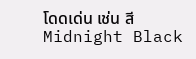โดดเด่น เช่น สี Midnight Black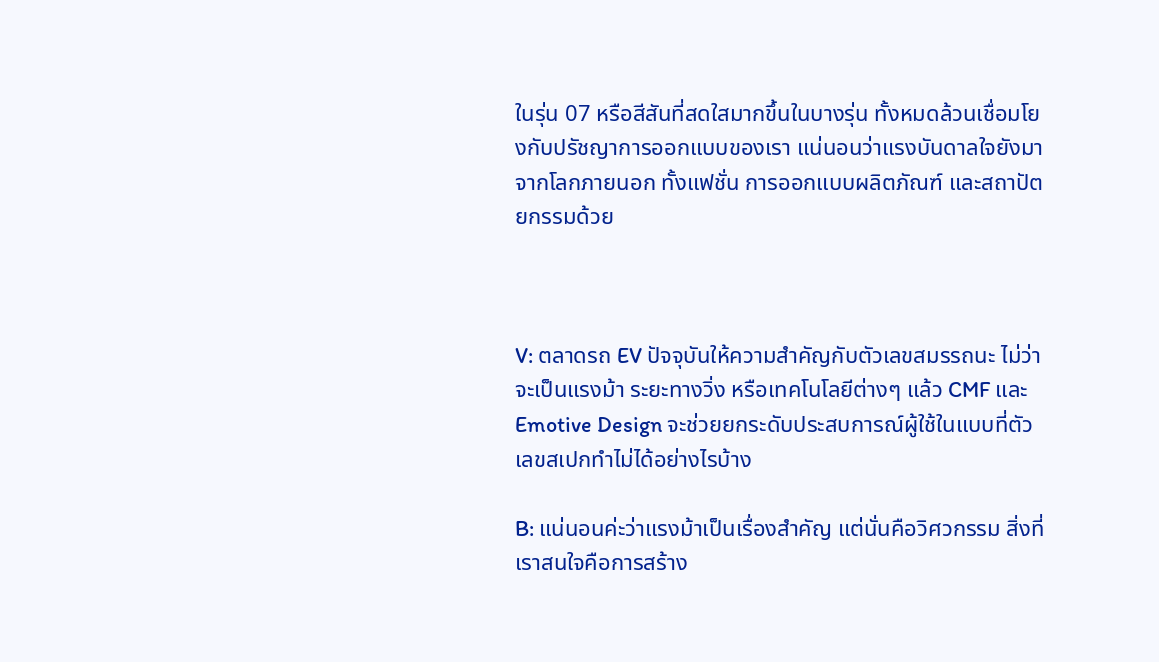ในรุ่น 07 หรือสีสันที่สดใสมากขึ้นในบางรุ่น ทั้งหมดล้วนเชื่อมโยงกับปรัชญาการออกแบบของเรา แน่นอนว่าแรงบันดาลใจยังมาจากโลกภายนอก ทั้งแฟชั่น การออกแบบผลิตภัณฑ์ และสถาปัตยกรรมด้วย



V: ตลาดรถ EV ปัจจุบันให้ความสำคัญกับตัวเลขสมรรถนะ ไม่ว่าจะเป็นแรงม้า ระยะทางวิ่ง หรือเทคโนโลยีต่างๆ แล้ว CMF และ Emotive Design จะช่วยยกระดับประสบการณ์ผู้ใช้ในแบบที่ตัวเลขสเปกทำไม่ได้อย่างไรบ้าง

B: แน่นอนค่ะว่าแรงม้าเป็นเรื่องสำคัญ แต่นั่นคือวิศวกรรม สิ่งที่เราสนใจคือการสร้าง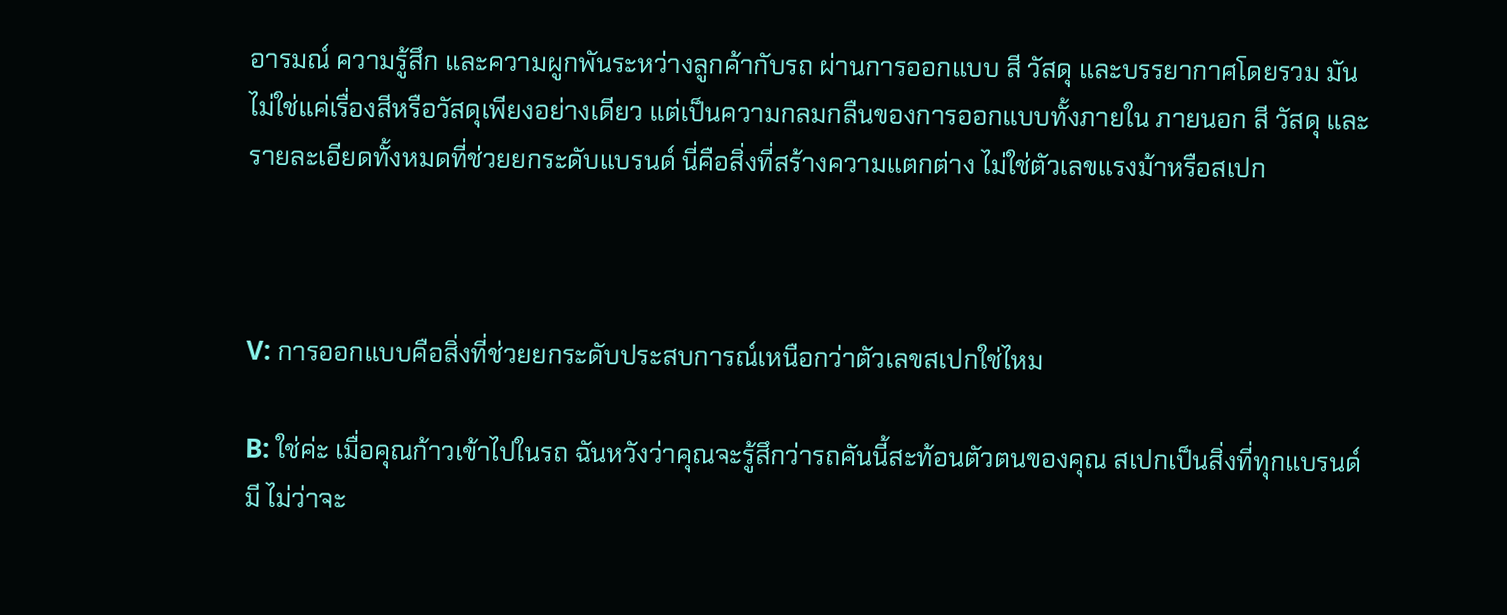อารมณ์ ความรู้สึก และความผูกพันระหว่างลูกค้ากับรถ ผ่านการออกแบบ สี วัสดุ และบรรยากาศโดยรวม มันไม่ใช่แค่เรื่องสีหรือวัสดุเพียงอย่างเดียว แต่เป็นความกลมกลืนของการออกแบบทั้งภายใน ภายนอก สี วัสดุ และรายละเอียดทั้งหมดที่ช่วยยกระดับแบรนด์ นี่คือสิ่งที่สร้างความแตกต่าง ไม่ใช่ตัวเลขแรงม้าหรือสเปก



V: การออกแบบคือสิ่งที่ช่วยยกระดับประสบการณ์เหนือกว่าตัวเลขสเปกใช่ไหม

B: ใช่ค่ะ เมื่อคุณก้าวเข้าไปในรถ ฉันหวังว่าคุณจะรู้สึกว่ารถคันนี้สะท้อนตัวตนของคุณ สเปกเป็นสิ่งที่ทุกแบรนด์มี ไม่ว่าจะ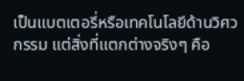เป็นแบตเตอรี่หรือเทคโนโลยีด้านวิศวกรรม แต่สิ่งที่แตกต่างจริงๆ คือ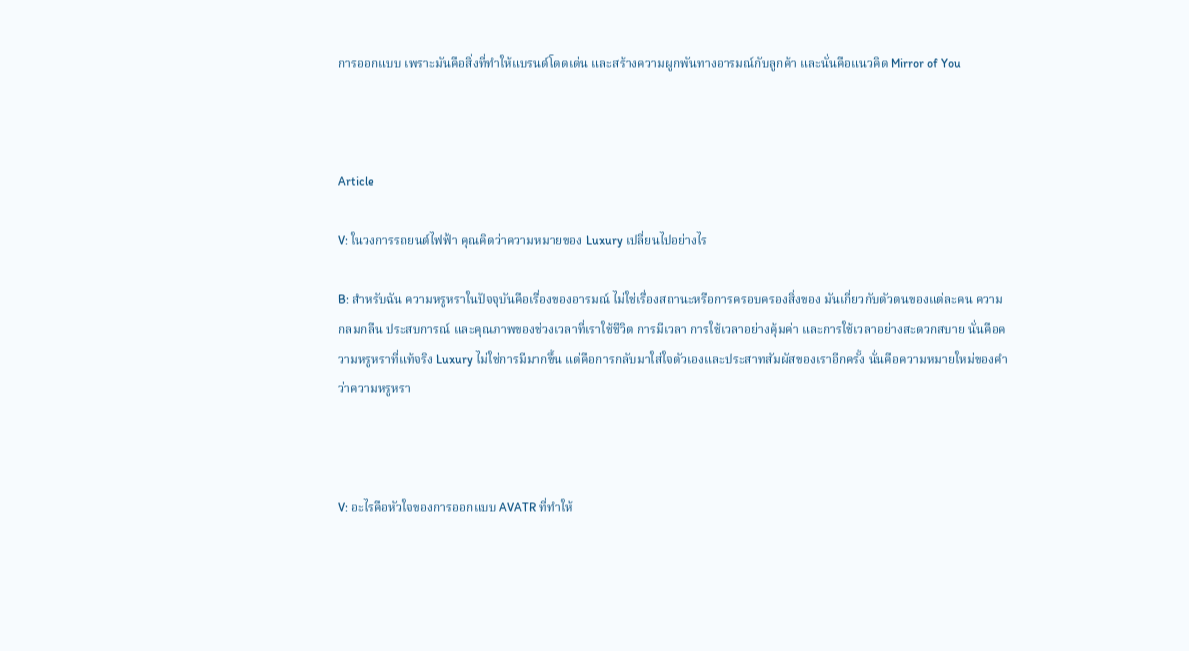การออกแบบ เพราะมันคือสิ่งที่ทำให้แบรนด์โดดเด่น และสร้างความผูกพันทางอารมณ์กับลูกค้า และนั่นคือแนวคิด Mirror of You



Article

V: ในวงการรถยนต์ไฟฟ้า คุณคิดว่าความหมายของ Luxury เปลี่ยนไปอย่างไร

B: สำหรับฉัน ความหรูหราในปัจจุบันคือเรื่องของอารมณ์ ไม่ใช่เรื่องสถานะหรือการครอบครองสิ่งของ มันเกี่ยวกับตัวตนของแต่ละคน ความกลมกลืน ประสบการณ์ และคุณภาพของช่วงเวลาที่เราใช้ชีวิต การมีเวลา การใช้เวลาอย่างคุ้มค่า และการใช้เวลาอย่างสะดวกสบาย นั่นคือความหรูหราที่แท้จริง Luxury ไม่ใช่การมีมากขึ้น แต่คือการกลับมาใส่ใจตัวเองและประสาทสัมผัสของเราอีกครั้ง นั่นคือความหมายใหม่ของคำว่าความหรูหรา



V: อะไรคือหัวใจของการออกแบบ AVATR ที่ทำให้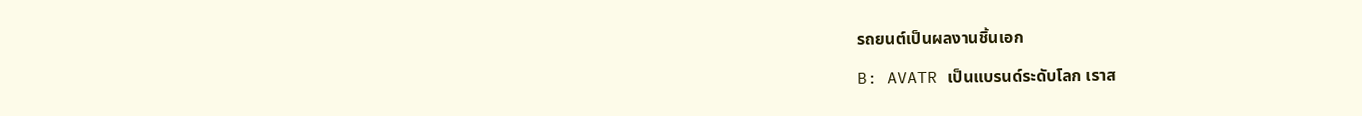รถยนต์เป็นผลงานชิ้นเอก

B: AVATR เป็นแบรนด์ระดับโลก เราส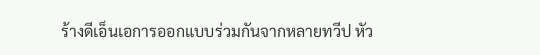ร้างดีเอ็นเอการออกแบบร่วมกันจากหลายทวีป หัว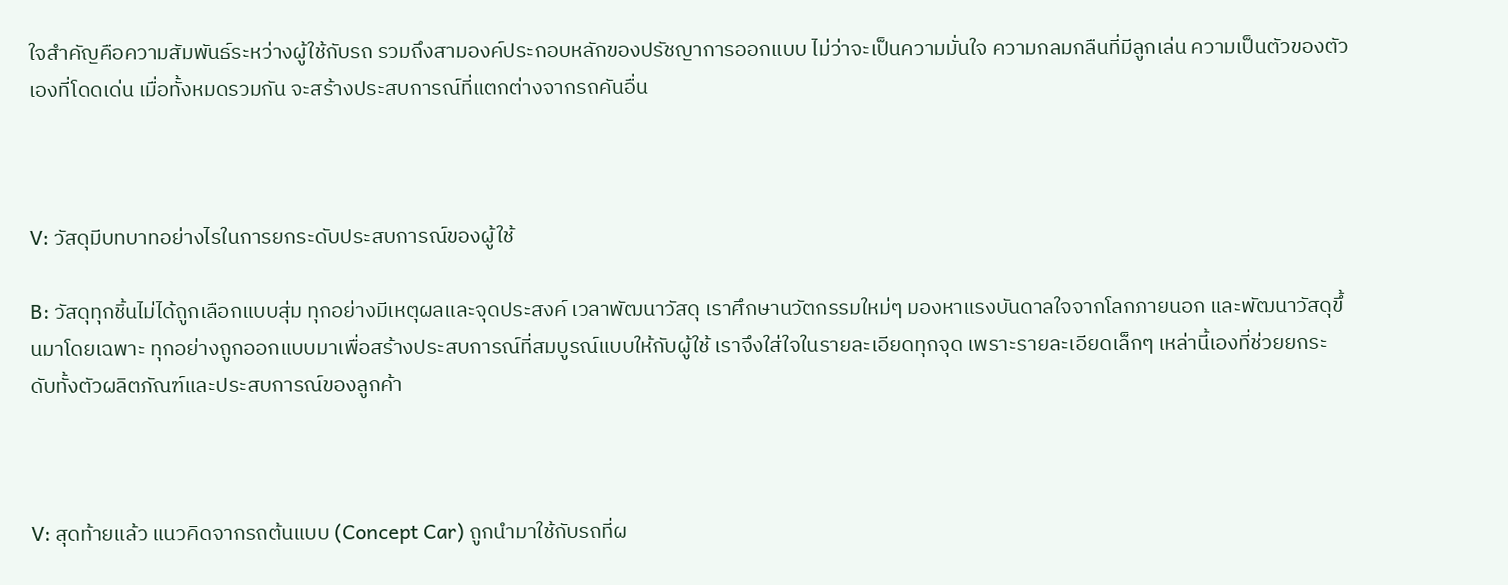ใจสำคัญคือความสัมพันธ์ระหว่างผู้ใช้กับรถ รวมถึงสามองค์ประกอบหลักของปรัชญาการออกแบบ ไม่ว่าจะเป็นความมั่นใจ ความกลมกลืนที่มีลูกเล่น ความเป็นตัวของตัวเองที่โดดเด่น เมื่อทั้งหมดรวมกัน จะสร้างประสบการณ์ที่แตกต่างจากรถคันอื่น



V: วัสดุมีบทบาทอย่างไรในการยกระดับประสบการณ์ของผู้ใช้

B: วัสดุทุกชิ้นไม่ได้ถูกเลือกแบบสุ่ม ทุกอย่างมีเหตุผลและจุดประสงค์ เวลาพัฒนาวัสดุ เราศึกษานวัตกรรมใหม่ๆ มองหาแรงบันดาลใจจากโลกภายนอก และพัฒนาวัสดุขึ้นมาโดยเฉพาะ ทุกอย่างถูกออกแบบมาเพื่อสร้างประสบการณ์ที่สมบูรณ์แบบให้กับผู้ใช้ เราจึงใส่ใจในรายละเอียดทุกจุด เพราะรายละเอียดเล็กๆ เหล่านี้เองที่ช่วยยกระดับทั้งตัวผลิตภัณฑ์และประสบการณ์ของลูกค้า



V: สุดท้ายแล้ว แนวคิดจากรถต้นแบบ (Concept Car) ถูกนำมาใช้กับรถที่ผ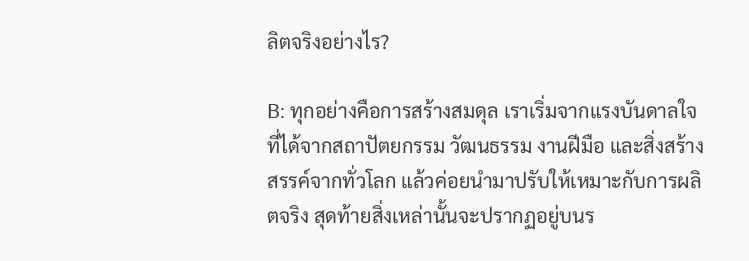ลิตจริงอย่างไร?

B: ทุกอย่างคือการสร้างสมดุล เราเริ่มจากแรงบันดาลใจที่ได้จากสถาปัตยกรรม วัฒนธรรม งานฝีมือ และสิ่งสร้างสรรค์จากทั่วโลก แล้วค่อยนำมาปรับให้เหมาะกับการผลิตจริง สุดท้ายสิ่งเหล่านั้นจะปรากฏอยู่บนร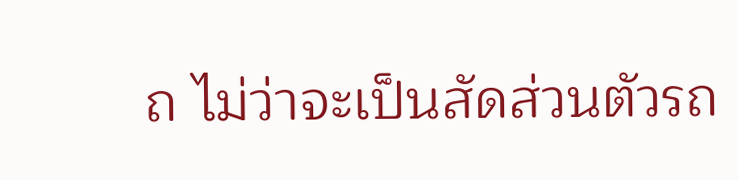ถ ไม่ว่าจะเป็นสัดส่วนตัวรถ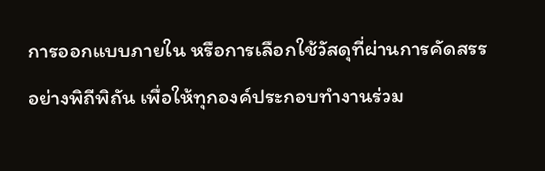การออกแบบภายใน หรือการเลือกใช้วัสดุที่ผ่านการคัดสรรอย่างพิถีพิถัน เพื่อให้ทุกองค์ประกอบทำงานร่วม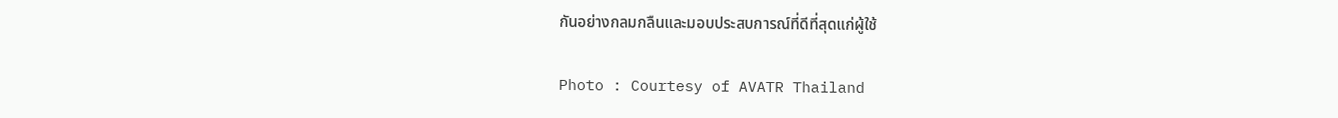กันอย่างกลมกลืนและมอบประสบการณ์ที่ดีที่สุดแก่ผู้ใช้

Photo : Courtesy of AVATR Thailand